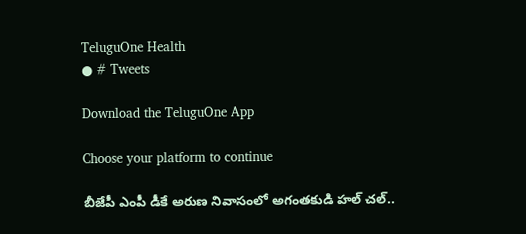TeluguOne Health
● # Tweets

Download the TeluguOne App

Choose your platform to continue

బీజేపీ ఎంపీ డీకే అరుణ నివాసంలో అగంతకుడి హల్ చల్..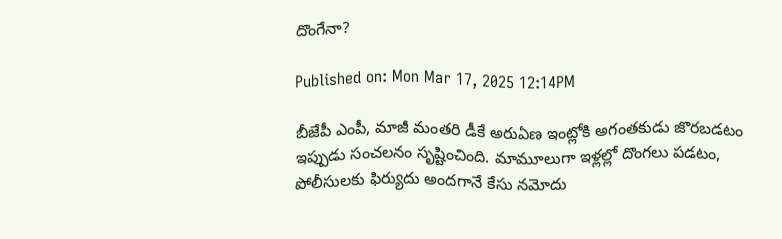దొంగేనా?

Published on: Mon Mar 17, 2025 12:14PM

బీజేపీ ఎంపీ, మాజీ మంతరి డీకే అరుఏణ ఇంట్లోకి అగంతకుడు జొరబడటం ఇప్పుడు సంచలనం సృష్టించింది. మామూలుగా ఇళ్లల్లో దొంగలు పడటం, పోలీసులకు ఫిర్యుదు అందగానే కేసు నమోదు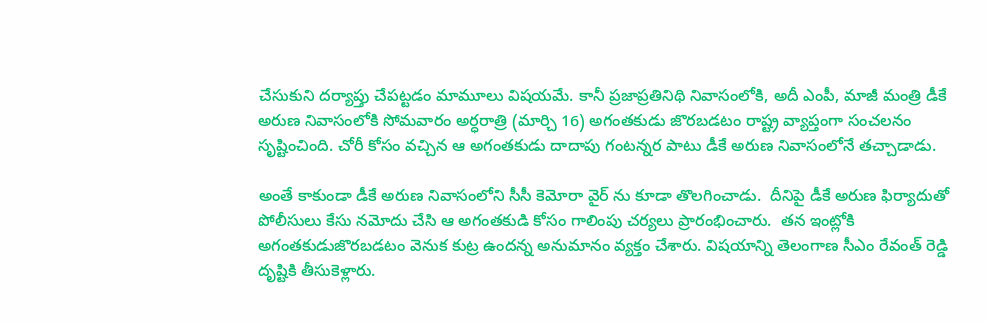చేసుకుని దర్యాప్తు చేపట్టడం మామూలు విషయమే. కానీ ప్రజాప్రతినిథి నివాసంలోకి, అదీ ఎంపీ, మాజీ మంత్రి డీకే అరుణ నివాసంలోకి సోమవారం అర్ధరాత్రి (మార్చి 16) అగంతకుడు జొరబడటం రాష్ట్ర వ్యాప్తంగా సంచలనం సృష్టించింది. చోరీ కోసం వచ్చిన ఆ అగంతకుడు దాదాపు గంటన్నర పాటు డీకే అరుణ నివాసంలోనే తచ్చాడాడు.

అంతే కాకుండా డీకే అరుణ నివాసంలోని సీసీ కెమోరా వైర్ ను కూడా తొలగించాడు.  దీనిపై డీకే అరుణ ఫిర్యాదుతో పోలీసులు కేసు నమోదు చేసి ఆ అగంతకుడి కోసం గాలింపు చర్యలు ప్రారంభించారు.  తన ఇంట్లోకి  అగంతకుడుజొరబడటం వెనుక కుట్ర ఉందన్న అనుమానం వ్యక్తం చేశారు. విషయాన్ని తెలంగాణ సీఎం రేవంత్ రెడ్డి దృష్టికి తీసుకెళ్లారు.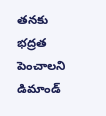తనకు భద్రత పెంచాలని డిమాండ్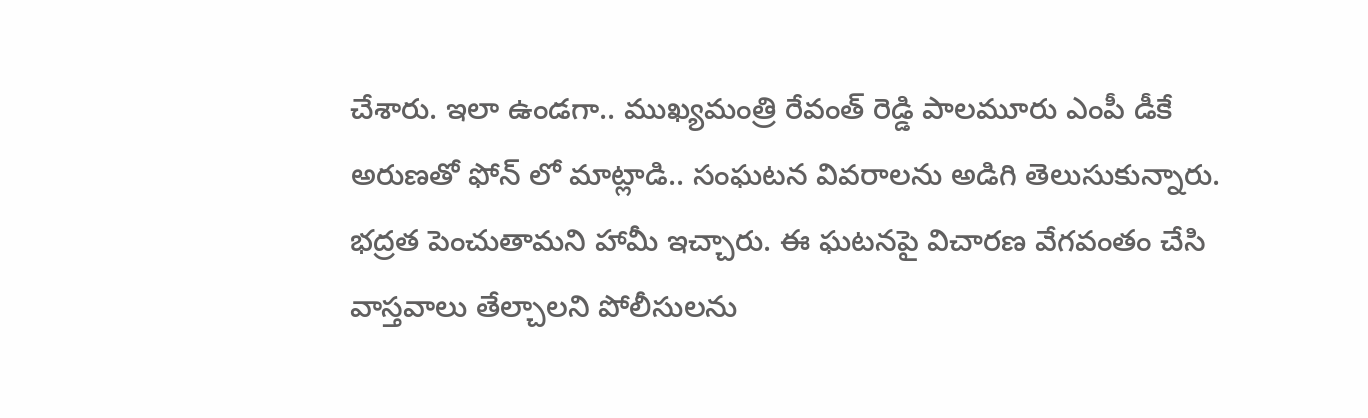చేశారు. ఇలా ఉండగా.. ముఖ్యమంత్రి రేవంత్ రెడ్డి పాలమూరు ఎంపీ డీకే అరుణతో ఫోన్ లో మాట్లాడి.. సంఘటన వివరాలను అడిగి తెలుసుకున్నారు.  భద్రత పెంచుతామని హామీ ఇచ్చారు. ఈ ఘటనపై విచారణ వేగవంతం చేసి వాస్తవాలు తేల్చాలని పోలీసులను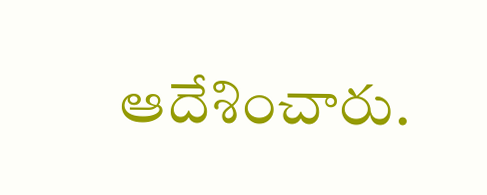ఆదేశించారు.